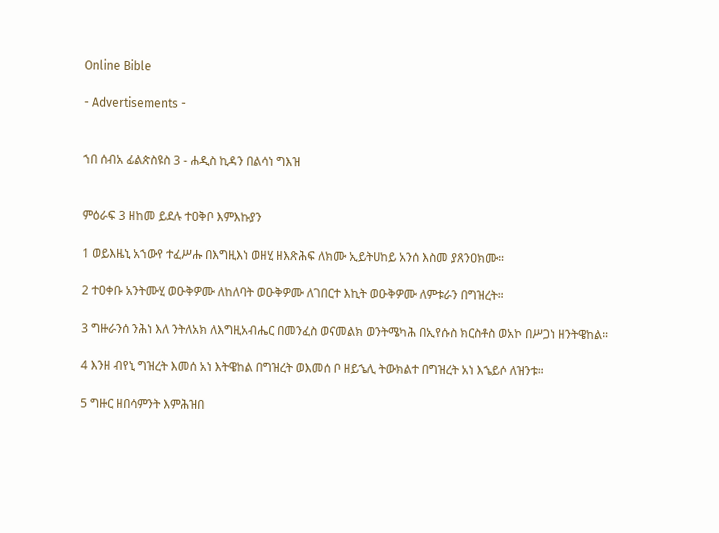Online Bible

- Advertisements -


ኀበ ሰብአ ፊልጵስዩስ 3 - ሐዲስ ኪዳን በልሳነ ግእዝ


ምዕራፍ 3 ዘከመ ይደሉ ተዐቅቦ እምእኩያን

1 ወይእዜኒ አኀውየ ተፈሥሑ በእግዚእነ ወዘሂ ዘእጽሕፍ ለክሙ ኢይትሀከይ አንሰ እስመ ያጸንዐክሙ።

2 ተዐቀቡ አንትሙሂ ወዑቅዎሙ ለከለባት ወዑቅዎሙ ለገበርተ እኪት ወዑቅዎሙ ለምቱራን በግዝረት።

3 ግዙራንሰ ንሕነ እለ ንትለአክ ለእግዚአብሔር በመንፈስ ወናመልክ ወንትሜካሕ በኢየሱስ ክርስቶስ ወአኮ በሥጋነ ዘንትዌከል።

4 እንዘ ብየኒ ግዝረት እመሰ አነ እትዌከል በግዝረት ወእመሰ ቦ ዘይኄሊ ትውክልተ በግዝረት አነ እኄይሶ ለዝንቱ።

5 ግዙር ዘበሳምንት እምሕዝበ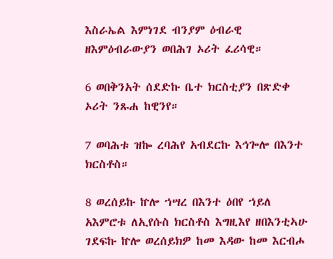እስራኤል እምነገደ ብንያም ዕብራዊ ዘእምዕብራውያን ወበሕገ ኦሪት ፈሪሳዊ።

6 ወበቅንአት ሰደድኩ ቤተ ክርስቲያን በጽድቀ ኦሪት ንጹሐ ከዊንየ።

7 ወባሕቱ ዝኰ ረባሕየ አብደርኩ እኅጐሎ በእንተ ክርስቶስ።

8 ወረሰይኩ ኵሎ ኀሣረ በእንተ ዕበየ ኀይለ አእምሮቱ ለኢየሱስ ክርስቶስ እግዚእየ ዘበእንቲኣሁ ገደፍኩ ኵሎ ወረሰይክዎ ከመ እዳው ከመ እርብሖ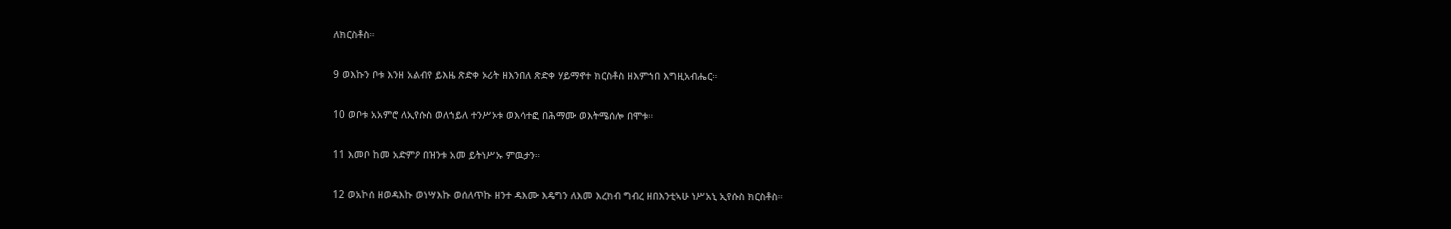ለክርስቶስ።

9 ወእኩን ቦቱ እንዘ አልብየ ይእዜ ጽድቀ ኦሪት ዘእንበለ ጽድቀ ሃይማኖተ ክርስቶስ ዘእምኀበ እግዚአብሔር።

10 ወቦቱ አአምሮ ለኢየሱስ ወለኀይለ ተንሥኦቱ ወእሳተፎ በሕማሙ ወእትሜሰሎ በሞቱ።

11 እመቦ ከመ አድምዖ በዝንቱ አመ ይትነሥኡ ምዉታን።

12 ወአኮሰ ዘወዳእኩ ወነሣእኩ ወሰለጥኩ ዘንተ ዳእሙ እዴግን ለእመ እረክብ ግብረ ዘበእንቲኣሁ ነሥአኒ ኢየሱስ ክርስቶስ።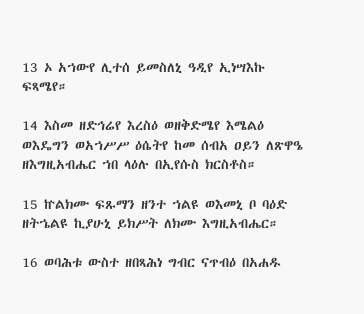13 ኦ አኀውየ ሊተሰ ይመስለኒ ዓዲየ ኢነሣእኩ ፍጻሜየ።

14 እስመ ዘድኅሬየ እረስዕ ወዘቅድሜየ እሜልዕ ወእዴግን ወአኀሥሥ ዕሴትየ ከመ ሰብአ ዐይን ለጽዋዔ ዘእግዚአብሔር ኀበ ላዕሉ በኢየሱስ ክርስቶስ።

15 ኵልክሙ ፍጹማን ዘንተ ኀልዩ ወእመኒ ቦ ባዕድ ዘትኄልዩ ኪያሁኒ ይክሥት ለክሙ እግዚአብሔር።

16 ወባሕቱ ውስተ ዘበጻሕነ ግብር ናጥብዕ በአሐዱ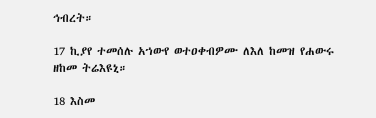ኅብረት።

17 ኪያየ ተመሰሉ አኀውየ ወተዐቀብዎሙ ለእለ ከመዝ የሐውሩ ዘከመ ትሬእዩኒ።

18 እስመ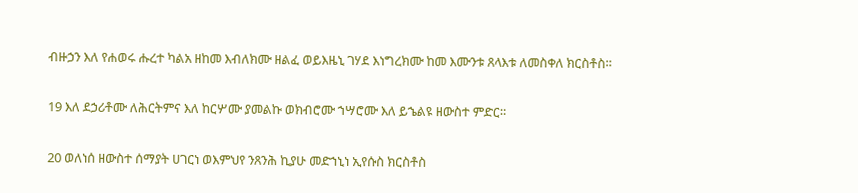ብዙኃን እለ የሐወሩ ሑረተ ካልአ ዘከመ እብለክሙ ዘልፈ ወይእዜኒ ገሃደ እነግረክሙ ከመ እሙንቱ ጸላእቱ ለመስቀለ ክርስቶስ።

19 እለ ደኃሪቶሙ ለሕርትምና እለ ከርሦሙ ያመልኩ ወክብሮሙ ኀሣሮሙ እለ ይኄልዩ ዘውስተ ምድር።

20 ወለነሰ ዘውስተ ሰማያት ሀገርነ ወእምህየ ንጸንሕ ኪያሁ መድኀኒነ ኢየሱስ ክርስቶስ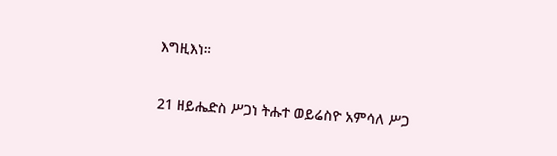እግዚእነ።

21 ዘይሔድስ ሥጋነ ትሑተ ወይሬስዮ አምሳለ ሥጋ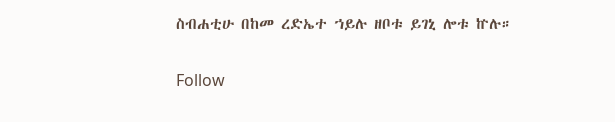ስብሐቲሁ በከመ ረድኤተ ኀይሉ ዘቦቱ ይገኒ ሎቱ ኵሉ።

Follow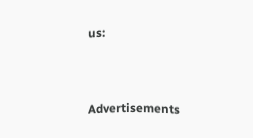us:



Advertisements